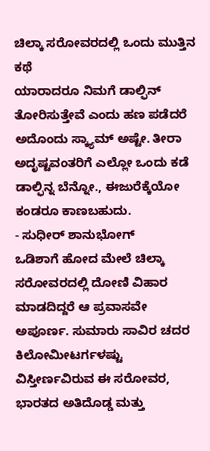ಚಿಲ್ಕಾ ಸರೋವರದಲ್ಲಿ ಒಂದು ಮುತ್ತಿನ ಕಥೆ
ಯಾರಾದರೂ ನಿಮಗೆ ಡಾಲ್ಫಿನ್ ತೋರಿಸುತ್ತೇವೆ ಎಂದು ಹಣ ಪಡೆದರೆ ಅದೊಂದು ಸ್ಕ್ಯಾಮ್ ಅಷ್ಟೇ. ತೀರಾ ಅದೃಷ್ಟವಂತರಿಗೆ ಎಲ್ಲೋ ಒಂದು ಕಡೆ ಡಾಲ್ಫಿನ್ನ ಬೆನ್ನೋ., ಈಜುರೆಕ್ಕೆಯೋ ಕಂಡರೂ ಕಾಣಬಹುದು.
- ಸುಧೀರ್ ಶಾನುಭೋಗ್
ಒಡಿಶಾಗೆ ಹೋದ ಮೇಲೆ ಚಿಲ್ಕಾ ಸರೋವರದಲ್ಲಿ ದೋಣಿ ವಿಹಾರ ಮಾಡದಿದ್ದರೆ ಆ ಪ್ರವಾಸವೇ ಅಪೂರ್ಣ. ಸುಮಾರು ಸಾವಿರ ಚದರ ಕಿಲೋಮೀಟರ್ಗಳಷ್ಟು ವಿಸ್ತೀರ್ಣವಿರುವ ಈ ಸರೋವರ, ಭಾರತದ ಅತಿದೊಡ್ಡ ಮತ್ತು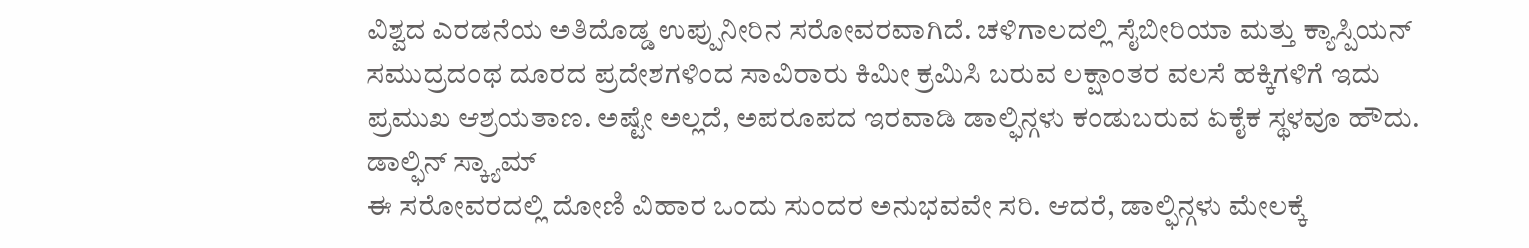ವಿಶ್ವದ ಎರಡನೆಯ ಅತಿದೊಡ್ಡ ಉಪ್ಪುನೀರಿನ ಸರೋವರವಾಗಿದೆ. ಚಳಿಗಾಲದಲ್ಲಿ ಸೈಬೀರಿಯಾ ಮತ್ತು ಕ್ಯಾಸ್ಪಿಯನ್ ಸಮುದ್ರದಂಥ ದೂರದ ಪ್ರದೇಶಗಳಿಂದ ಸಾವಿರಾರು ಕಿಮೀ ಕ್ರಮಿಸಿ ಬರುವ ಲಕ್ಷಾಂತರ ವಲಸೆ ಹಕ್ಕಿಗಳಿಗೆ ಇದು ಪ್ರಮುಖ ಆಶ್ರಯತಾಣ. ಅಷ್ಟೇ ಅಲ್ಲದೆ, ಅಪರೂಪದ ಇರವಾಡಿ ಡಾಲ್ಫಿನ್ಗಳು ಕಂಡುಬರುವ ಏಕೈಕ ಸ್ಥಳವೂ ಹೌದು.
ಡಾಲ್ಫಿನ್ ಸ್ಕ್ಯಾಮ್
ಈ ಸರೋವರದಲ್ಲಿ ದೋಣಿ ವಿಹಾರ ಒಂದು ಸುಂದರ ಅನುಭವವೇ ಸರಿ. ಆದರೆ, ಡಾಲ್ಫಿನ್ಗಳು ಮೇಲಕ್ಕೆ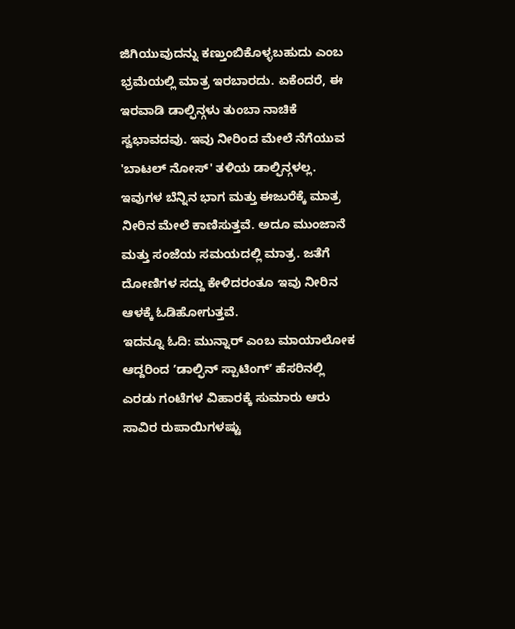ಜಿಗಿಯುವುದನ್ನು ಕಣ್ತುಂಬಿಕೊಳ್ಳಬಹುದು ಎಂಬ ಭ್ರಮೆಯಲ್ಲಿ ಮಾತ್ರ ಇರಬಾರದು. ಏಕೆಂದರೆ, ಈ ಇರವಾಡಿ ಡಾಲ್ಫಿನ್ಗಳು ತುಂಬಾ ನಾಚಿಕೆ ಸ್ವಭಾವದವು. ಇವು ನೀರಿಂದ ಮೇಲೆ ನೆಗೆಯುವ 'ಬಾಟಲ್ ನೋಸ್' ತಳಿಯ ಡಾಲ್ಫಿನ್ಗಳಲ್ಲ. ಇವುಗಳ ಬೆನ್ನಿನ ಭಾಗ ಮತ್ತು ಈಜುರೆಕ್ಕೆ ಮಾತ್ರ ನೀರಿನ ಮೇಲೆ ಕಾಣಿಸುತ್ತವೆ. ಅದೂ ಮುಂಜಾನೆ ಮತ್ತು ಸಂಜೆಯ ಸಮಯದಲ್ಲಿ ಮಾತ್ರ. ಜತೆಗೆ ದೋಣಿಗಳ ಸದ್ದು ಕೇಳಿದರಂತೂ ಇವು ನೀರಿನ ಆಳಕ್ಕೆ ಓಡಿಹೋಗುತ್ತವೆ.
ಇದನ್ನೂ ಓದಿ: ಮುನ್ನಾರ್ ಎಂಬ ಮಾಯಾಲೋಕ
ಆದ್ದರಿಂದ ʼಡಾಲ್ಫಿನ್ ಸ್ಪಾಟಿಂಗ್ʼ ಹೆಸರಿನಲ್ಲಿ ಎರಡು ಗಂಟೆಗಳ ವಿಹಾರಕ್ಕೆ ಸುಮಾರು ಆರು ಸಾವಿರ ರುಪಾಯಿಗಳಷ್ಟು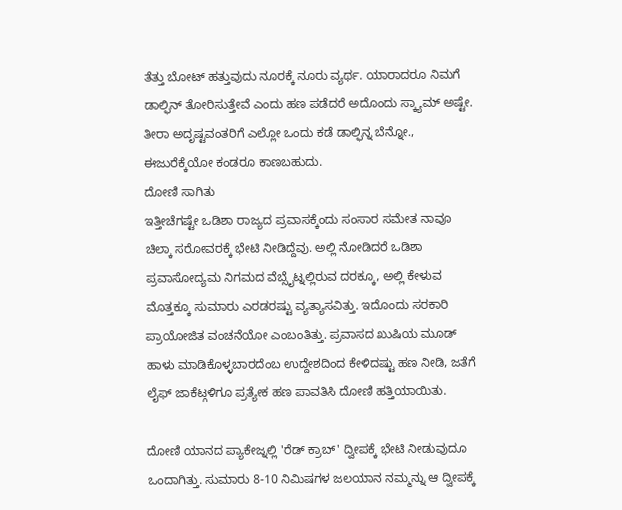ತೆತ್ತು ಬೋಟ್ ಹತ್ತುವುದು ನೂರಕ್ಕೆ ನೂರು ವ್ಯರ್ಥ. ಯಾರಾದರೂ ನಿಮಗೆ ಡಾಲ್ಫಿನ್ ತೋರಿಸುತ್ತೇವೆ ಎಂದು ಹಣ ಪಡೆದರೆ ಅದೊಂದು ಸ್ಕ್ಯಾಮ್ ಅಷ್ಟೇ. ತೀರಾ ಅದೃಷ್ಟವಂತರಿಗೆ ಎಲ್ಲೋ ಒಂದು ಕಡೆ ಡಾಲ್ಫಿನ್ನ ಬೆನ್ನೋ., ಈಜುರೆಕ್ಕೆಯೋ ಕಂಡರೂ ಕಾಣಬಹುದು.
ದೋಣಿ ಸಾಗಿತು
ಇತ್ತೀಚೆಗಷ್ಟೇ ಒಡಿಶಾ ರಾಜ್ಯದ ಪ್ರವಾಸಕ್ಕೆಂದು ಸಂಸಾರ ಸಮೇತ ನಾವೂ ಚಿಲ್ಕಾ ಸರೋವರಕ್ಕೆ ಭೇಟಿ ನೀಡಿದ್ದೆವು. ಅಲ್ಲಿ ನೋಡಿದರೆ ಒಡಿಶಾ ಪ್ರವಾಸೋದ್ಯಮ ನಿಗಮದ ವೆಬ್ಸೈಟ್ನಲ್ಲಿರುವ ದರಕ್ಕೂ, ಅಲ್ಲಿ ಕೇಳುವ ಮೊತ್ತಕ್ಕೂ ಸುಮಾರು ಎರಡರಷ್ಟು ವ್ಯತ್ಯಾಸವಿತ್ತು. ಇದೊಂದು ಸರಕಾರಿ ಪ್ರಾಯೋಜಿತ ವಂಚನೆಯೋ ಎಂಬಂತಿತ್ತು. ಪ್ರವಾಸದ ಖುಷಿಯ ಮೂಡ್ ಹಾಳು ಮಾಡಿಕೊಳ್ಳಬಾರದೆಂಬ ಉದ್ದೇಶದಿಂದ ಕೇಳಿದಷ್ಟು ಹಣ ನೀಡಿ, ಜತೆಗೆ ಲೈಫ್ ಜಾಕೆಟ್ಗಳಿಗೂ ಪ್ರತ್ಯೇಕ ಹಣ ಪಾವತಿಸಿ ದೋಣಿ ಹತ್ತಿಯಾಯಿತು.

ದೋಣಿ ಯಾನದ ಪ್ಯಾಕೇಜ್ನಲ್ಲಿ 'ರೆಡ್ ಕ್ರಾಬ್' ದ್ವೀಪಕ್ಕೆ ಭೇಟಿ ನೀಡುವುದೂ ಒಂದಾಗಿತ್ತು. ಸುಮಾರು 8-10 ನಿಮಿಷಗಳ ಜಲಯಾನ ನಮ್ಮನ್ನು ಆ ದ್ವೀಪಕ್ಕೆ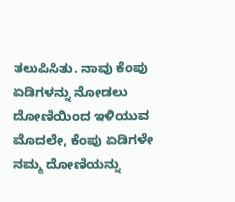ತಲುಪಿಸಿತು. ನಾವು ಕೆಂಪು ಏಡಿಗಳನ್ನು ನೋಡಲು ದೋಣಿಯಿಂದ ಇಳಿಯುವ ಮೊದಲೇ, ಕೆಂಪು ಏಡಿಗಳೇ ನಮ್ಮ ದೋಣಿಯನ್ನು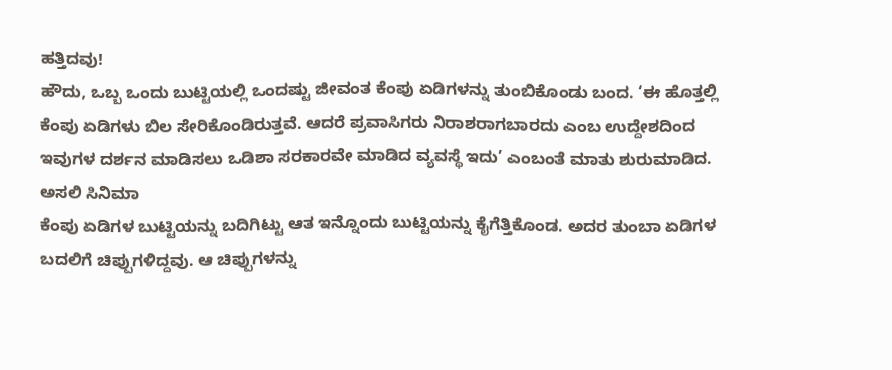ಹತ್ತಿದವು!
ಹೌದು, ಒಬ್ಬ ಒಂದು ಬುಟ್ಟಿಯಲ್ಲಿ ಒಂದಷ್ಟು ಜೀವಂತ ಕೆಂಪು ಏಡಿಗಳನ್ನು ತುಂಬಿಕೊಂಡು ಬಂದ. ‘ಈ ಹೊತ್ತಲ್ಲಿ ಕೆಂಪು ಏಡಿಗಳು ಬಿಲ ಸೇರಿಕೊಂಡಿರುತ್ತವೆ. ಆದರೆ ಪ್ರವಾಸಿಗರು ನಿರಾಶರಾಗಬಾರದು ಎಂಬ ಉದ್ದೇಶದಿಂದ ಇವುಗಳ ದರ್ಶನ ಮಾಡಿಸಲು ಒಡಿಶಾ ಸರಕಾರವೇ ಮಾಡಿದ ವ್ಯವಸ್ಥೆ ಇದು’ ಎಂಬಂತೆ ಮಾತು ಶುರುಮಾಡಿದ.
ಅಸಲಿ ಸಿನಿಮಾ
ಕೆಂಪು ಏಡಿಗಳ ಬುಟ್ಟಿಯನ್ನು ಬದಿಗಿಟ್ಟು ಆತ ಇನ್ನೊಂದು ಬುಟ್ಟಿಯನ್ನು ಕೈಗೆತ್ತಿಕೊಂಡ. ಅದರ ತುಂಬಾ ಏಡಿಗಳ ಬದಲಿಗೆ ಚಿಪ್ಪುಗಳಿದ್ದವು. ಆ ಚಿಪ್ಪುಗಳನ್ನು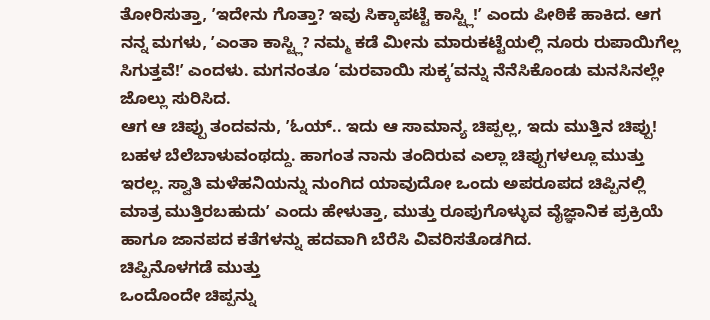ತೋರಿಸುತ್ತಾ, ʼಇದೇನು ಗೊತ್ತಾ? ಇವು ಸಿಕ್ಕಾಪಟ್ಟೆ ಕಾಸ್ಟ್ಲಿ!ʼ ಎಂದು ಪೀಠಿಕೆ ಹಾಕಿದ. ಆಗ ನನ್ನ ಮಗಳು, ʼಎಂತಾ ಕಾಸ್ಟ್ಲಿ? ನಮ್ಮ ಕಡೆ ಮೀನು ಮಾರುಕಟ್ಟೆಯಲ್ಲಿ ನೂರು ರುಪಾಯಿಗೆಲ್ಲ ಸಿಗುತ್ತವೆ!ʼ ಎಂದಳು. ಮಗನಂತೂ ‘ಮರವಾಯಿ ಸುಕ್ಕ’ವನ್ನು ನೆನೆಸಿಕೊಂಡು ಮನಸಿನಲ್ಲೇ ಜೊಲ್ಲು ಸುರಿಸಿದ.
ಆಗ ಆ ಚಿಪ್ಪು ತಂದವನು, ʼಓಯ್.. ಇದು ಆ ಸಾಮಾನ್ಯ ಚಿಪ್ಪಲ್ಲ, ಇದು ಮುತ್ತಿನ ಚಿಪ್ಪು! ಬಹಳ ಬೆಲೆಬಾಳುವಂಥದ್ದು. ಹಾಗಂತ ನಾನು ತಂದಿರುವ ಎಲ್ಲಾ ಚಿಪ್ಪುಗಳಲ್ಲೂ ಮುತ್ತು ಇರಲ್ಲ. ಸ್ವಾತಿ ಮಳೆಹನಿಯನ್ನು ನುಂಗಿದ ಯಾವುದೋ ಒಂದು ಅಪರೂಪದ ಚಿಪ್ಪಿನಲ್ಲಿ ಮಾತ್ರ ಮುತ್ತಿರಬಹುದುʼ ಎಂದು ಹೇಳುತ್ತಾ, ಮುತ್ತು ರೂಪುಗೊಳ್ಳುವ ವೈಜ್ಞಾನಿಕ ಪ್ರಕ್ರಿಯೆ ಹಾಗೂ ಜಾನಪದ ಕತೆಗಳನ್ನು ಹದವಾಗಿ ಬೆರೆಸಿ ವಿವರಿಸತೊಡಗಿದ.
ಚಿಪ್ಪಿನೊಳಗಡೆ ಮುತ್ತು
ಒಂದೊಂದೇ ಚಿಪ್ಪನ್ನು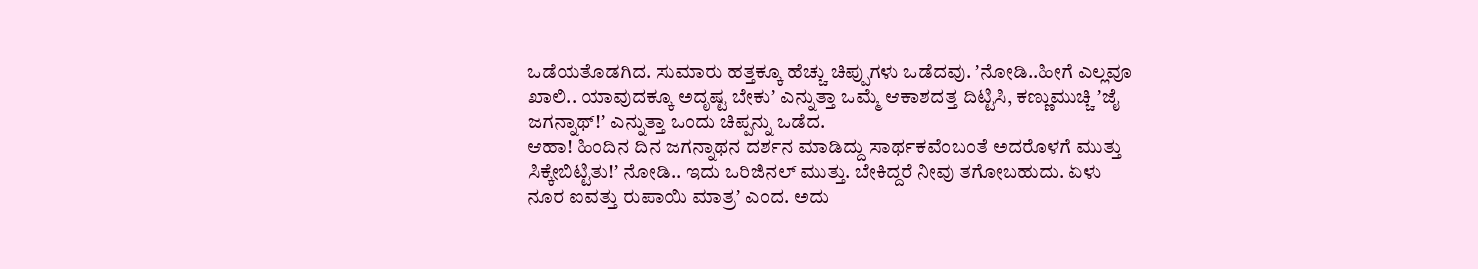ಒಡೆಯತೊಡಗಿದ. ಸುಮಾರು ಹತ್ತಕ್ಕೂ ಹೆಚ್ಚು ಚಿಪ್ಪುಗಳು ಒಡೆದವು. ʼನೋಡಿ..ಹೀಗೆ ಎಲ್ಲವೂ ಖಾಲಿ.. ಯಾವುದಕ್ಕೂ ಅದೃಷ್ಟ ಬೇಕುʼ ಎನ್ನುತ್ತಾ ಒಮ್ಮೆ ಆಕಾಶದತ್ತ ದಿಟ್ಟಿಸಿ, ಕಣ್ಣುಮುಚ್ಚಿ ʼಜೈ ಜಗನ್ನಾಥ್!ʼ ಎನ್ನುತ್ತಾ ಒಂದು ಚಿಪ್ಪನ್ನು ಒಡೆದ.
ಆಹಾ! ಹಿಂದಿನ ದಿನ ಜಗನ್ನಾಥನ ದರ್ಶನ ಮಾಡಿದ್ದು ಸಾರ್ಥಕವೆಂಬಂತೆ ಅದರೊಳಗೆ ಮುತ್ತು ಸಿಕ್ಕೇಬಿಟ್ಟಿತು!ʼ ನೋಡಿ.. ಇದು ಒರಿಜಿನಲ್ ಮುತ್ತು. ಬೇಕಿದ್ದರೆ ನೀವು ತಗೋಬಹುದು. ಏಳು ನೂರ ಐವತ್ತು ರುಪಾಯಿ ಮಾತ್ರʼ ಎಂದ. ಅದು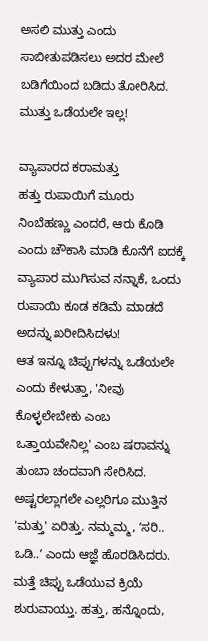ಅಸಲಿ ಮುತ್ತು ಎಂದು ಸಾಬೀತುಪಡಿಸಲು ಅದರ ಮೇಲೆ ಬಡಿಗೆಯಿಂದ ಬಡಿದು ತೋರಿಸಿದ. ಮುತ್ತು ಒಡೆಯಲೇ ಇಲ್ಲ!

ವ್ಯಾಪಾರದ ಕರಾಮತ್ತು
ಹತ್ತು ರುಪಾಯಿಗೆ ಮೂರು ನಿಂಬೆಹಣ್ಣು ಎಂದರೆ, ಆರು ಕೊಡಿ ಎಂದು ಚೌಕಾಸಿ ಮಾಡಿ ಕೊನೆಗೆ ಐದಕ್ಕೆ ವ್ಯಾಪಾರ ಮುಗಿಸುವ ನನ್ನಾಕೆ, ಒಂದು ರುಪಾಯಿ ಕೂಡ ಕಡಿಮೆ ಮಾಡದೆ ಅದನ್ನು ಖರೀದಿಸಿದಳು!
ಆತ ಇನ್ನೂ ಚಿಪ್ಪುಗಳನ್ನು ಒಡೆಯಲೇ ಎಂದು ಕೇಳುತ್ತಾ, 'ನೀವು ಕೊಳ್ಳಲೇಬೇಕು ಎಂಬ ಒತ್ತಾಯವೇನಿಲ್ಲ' ಎಂಬ ಷರಾವನ್ನು ತುಂಬಾ ಚಂದವಾಗಿ ಸೇರಿಸಿದ. ಅಷ್ಟರಲ್ಲಾಗಲೇ ಎಲ್ಲರಿಗೂ ಮುತ್ತಿನ 'ಮತ್ತು' ಏರಿತ್ತು. ನಮ್ಮಮ್ಮ, ʼಸರಿ.. ಒಡಿ..ʼ ಎಂದು ಆಜ್ಞೆ ಹೊರಡಿಸಿದರು. ಮತ್ತೆ ಚಿಪ್ಪು ಒಡೆಯುವ ಕ್ರಿಯೆ ಶುರುವಾಯ್ತು. ಹತ್ತು, ಹನ್ನೊಂದು,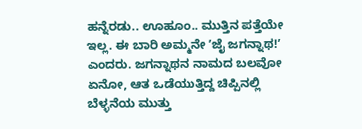ಹನ್ನೆರಡು.. ಊಹೂಂ.. ಮುತ್ತಿನ ಪತ್ತೆಯೇ ಇಲ್ಲ. ಈ ಬಾರಿ ಅಮ್ಮನೇ ʼಜೈ ಜಗನ್ನಾಥ!ʼ ಎಂದರು. ಜಗನ್ನಾಥನ ನಾಮದ ಬಲವೋ ಏನೋ, ಆತ ಒಡೆಯುತ್ತಿದ್ದ ಚಿಪ್ಪಿನಲ್ಲಿ ಬೆಳ್ಳನೆಯ ಮುತ್ತು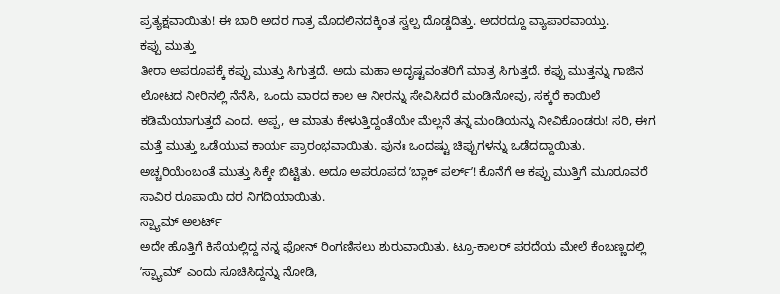ಪ್ರತ್ಯಕ್ಷವಾಯಿತು! ಈ ಬಾರಿ ಅದರ ಗಾತ್ರ ಮೊದಲಿನದಕ್ಕಿಂತ ಸ್ವಲ್ಪ ದೊಡ್ಡದಿತ್ತು. ಅದರದ್ದೂ ವ್ಯಾಪಾರವಾಯ್ತು.
ಕಪ್ಪು ಮುತ್ತು
ತೀರಾ ಅಪರೂಪಕ್ಕೆ ಕಪ್ಪು ಮುತ್ತು ಸಿಗುತ್ತದೆ. ಅದು ಮಹಾ ಅದೃಷ್ಟವಂತರಿಗೆ ಮಾತ್ರ ಸಿಗುತ್ತದೆ. ಕಪ್ಪು ಮುತ್ತನ್ನು ಗಾಜಿನ ಲೋಟದ ನೀರಿನಲ್ಲಿ ನೆನೆಸಿ, ಒಂದು ವಾರದ ಕಾಲ ಆ ನೀರನ್ನು ಸೇವಿಸಿದರೆ ಮಂಡಿನೋವು, ಸಕ್ಕರೆ ಕಾಯಿಲೆ ಕಡಿಮೆಯಾಗುತ್ತದೆ ಎಂದ. ಅಪ್ಪ, ಆ ಮಾತು ಕೇಳುತ್ತಿದ್ದಂತೆಯೇ ಮೆಲ್ಲನೆ ತನ್ನ ಮಂಡಿಯನ್ನು ನೀವಿಕೊಂಡರು! ಸರಿ, ಈಗ ಮತ್ತೆ ಮುತ್ತು ಒಡೆಯುವ ಕಾರ್ಯ ಪ್ರಾರಂಭವಾಯಿತು. ಪುನಃ ಒಂದಷ್ಟು ಚಿಪ್ಪುಗಳನ್ನು ಒಡೆದದ್ದಾಯಿತು. ಅಚ್ಚರಿಯೆಂಬಂತೆ ಮುತ್ತು ಸಿಕ್ಕೇ ಬಿಟ್ಟಿತು. ಅದೂ ಅಪರೂಪದ ʼಬ್ಲಾಕ್ ಪರ್ಲ್ʼ! ಕೊನೆಗೆ ಆ ಕಪ್ಪು ಮುತ್ತಿಗೆ ಮೂರೂವರೆ ಸಾವಿರ ರೂಪಾಯಿ ದರ ನಿಗದಿಯಾಯಿತು.
ಸ್ಪ್ಯಾಮ್ ಅಲರ್ಟ್
ಅದೇ ಹೊತ್ತಿಗೆ ಕಿಸೆಯಲ್ಲಿದ್ದ ನನ್ನ ಫೋನ್ ರಿಂಗಣಿಸಲು ಶುರುವಾಯಿತು. ಟ್ರೂ-ಕಾಲರ್ ಪರದೆಯ ಮೇಲೆ ಕೆಂಬಣ್ಣದಲ್ಲಿ ʼಸ್ಪ್ಯಾಮ್ʼ ಎಂದು ಸೂಚಿಸಿದ್ದನ್ನು ನೋಡಿ,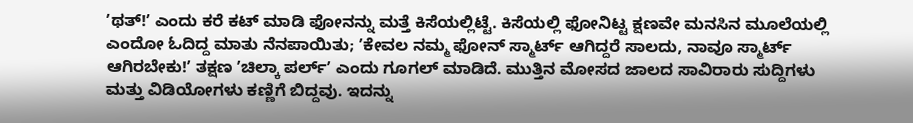ʼಥತ್!ʼ ಎಂದು ಕರೆ ಕಟ್ ಮಾಡಿ ಫೋನನ್ನು ಮತ್ತೆ ಕಿಸೆಯಲ್ಲಿಟ್ಟೆ. ಕಿಸೆಯಲ್ಲಿ ಫೋನಿಟ್ಟ ಕ್ಷಣವೇ ಮನಸಿನ ಮೂಲೆಯಲ್ಲಿ ಎಂದೋ ಓದಿದ್ದ ಮಾತು ನೆನಪಾಯಿತು; ʼಕೇವಲ ನಮ್ಮ ಫೋನ್ ಸ್ಮಾರ್ಟ್ ಆಗಿದ್ದರೆ ಸಾಲದು, ನಾವೂ ಸ್ಮಾರ್ಟ್ ಆಗಿರಬೇಕು!ʼ ತಕ್ಷಣ ʼಚಿಲ್ಕಾ ಪರ್ಲ್ʼ ಎಂದು ಗೂಗಲ್ ಮಾಡಿದೆ. ಮುತ್ತಿನ ಮೋಸದ ಜಾಲದ ಸಾವಿರಾರು ಸುದ್ದಿಗಳು ಮತ್ತು ವಿಡಿಯೋಗಳು ಕಣ್ಣಿಗೆ ಬಿದ್ದವು. ಇದನ್ನು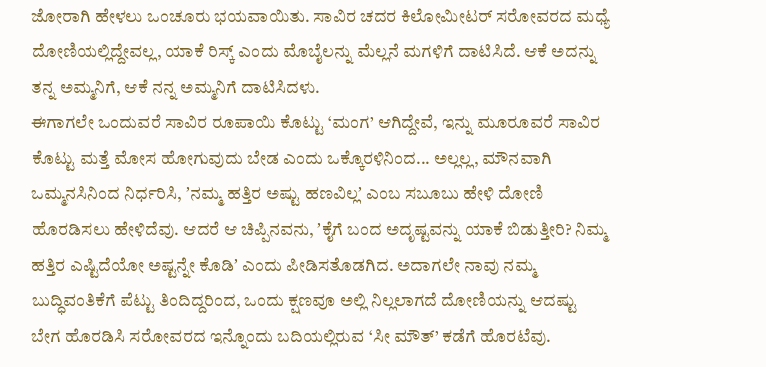ಜೋರಾಗಿ ಹೇಳಲು ಒಂಚೂರು ಭಯವಾಯಿತು. ಸಾವಿರ ಚದರ ಕಿಲೋಮೀಟರ್ ಸರೋವರದ ಮಧ್ಯೆ ದೋಣಿಯಲ್ಲಿದ್ದೇವಲ್ಲ, ಯಾಕೆ ರಿಸ್ಕ್ ಎಂದು ಮೊಬೈಲನ್ನು ಮೆಲ್ಲನೆ ಮಗಳಿಗೆ ದಾಟಿಸಿದೆ. ಆಕೆ ಅದನ್ನು ತನ್ನ ಅಮ್ಮನಿಗೆ, ಆಕೆ ನನ್ನ ಅಮ್ಮನಿಗೆ ದಾಟಿಸಿದಳು.
ಈಗಾಗಲೇ ಒಂದುವರೆ ಸಾವಿರ ರೂಪಾಯಿ ಕೊಟ್ಟು ‘ಮಂಗ’ ಆಗಿದ್ದೇವೆ, ಇನ್ನು ಮೂರೂವರೆ ಸಾವಿರ ಕೊಟ್ಟು ಮತ್ತೆ ಮೋಸ ಹೋಗುವುದು ಬೇಡ ಎಂದು ಒಕ್ಕೊರಳಿನಿಂದ... ಅಲ್ಲಲ್ಲ, ಮೌನವಾಗಿ ಒಮ್ಮನಸಿನಿಂದ ನಿರ್ಧರಿಸಿ, ʼನಮ್ಮ ಹತ್ತಿರ ಅಷ್ಟು ಹಣವಿಲ್ಲʼ ಎಂಬ ಸಬೂಬು ಹೇಳಿ ದೋಣಿ ಹೊರಡಿಸಲು ಹೇಳಿದೆವು. ಆದರೆ ಆ ಚಿಪ್ಪಿನವನು, ʼಕೈಗೆ ಬಂದ ಅದೃಷ್ಟವನ್ನು ಯಾಕೆ ಬಿಡುತ್ತೀರಿ? ನಿಮ್ಮ ಹತ್ತಿರ ಎಷ್ಟಿದೆಯೋ ಅಷ್ಟನ್ನೇ ಕೊಡಿʼ ಎಂದು ಪೀಡಿಸತೊಡಗಿದ. ಅದಾಗಲೇ ನಾವು ನಮ್ಮ ಬುದ್ಧಿವಂತಿಕೆಗೆ ಪೆಟ್ಟು ತಿಂದಿದ್ದರಿಂದ, ಒಂದು ಕ್ಷಣವೂ ಅಲ್ಲಿ ನಿಲ್ಲಲಾಗದೆ ದೋಣಿಯನ್ನು ಆದಷ್ಟು ಬೇಗ ಹೊರಡಿಸಿ ಸರೋವರದ ಇನ್ನೊಂದು ಬದಿಯಲ್ಲಿರುವ ‘ಸೀ ಮೌತ್’ ಕಡೆಗೆ ಹೊರಟೆವು.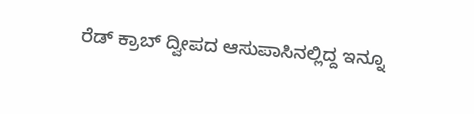ರೆಡ್ ಕ್ರಾಬ್ ದ್ವೀಪದ ಆಸುಪಾಸಿನಲ್ಲಿದ್ದ ಇನ್ನೂ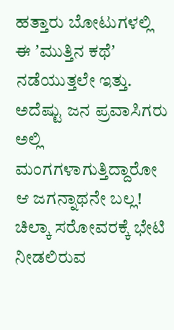ಹತ್ತಾರು ಬೋಟುಗಳಲ್ಲಿ ಈ ʼಮುತ್ತಿನ ಕಥೆʼ ನಡೆಯುತ್ತಲೇ ಇತ್ತು. ಅದೆಷ್ಟು ಜನ ಪ್ರವಾಸಿಗರು ಅಲ್ಲಿ ಮಂಗಗಳಾಗುತ್ತಿದ್ದಾರೋ ಆ ಜಗನ್ನಾಥನೇ ಬಲ್ಲ! ಚಿಲ್ಕಾ ಸರೋವರಕ್ಕೆ ಭೇಟಿ ನೀಡಲಿರುವ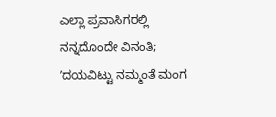ಎಲ್ಲಾ ಪ್ರವಾಸಿಗರಲ್ಲಿ ನನ್ನದೊಂದೇ ವಿನಂತಿ; ʼದಯವಿಟ್ಟು ನಮ್ಮಂತೆ ಮಂಗ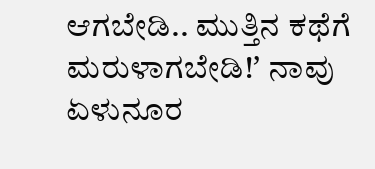ಆಗಬೇಡಿ.. ಮುತ್ತಿನ ಕಥೆಗೆ ಮರುಳಾಗಬೇಡಿ!ʼ ನಾವು ಏಳುನೂರ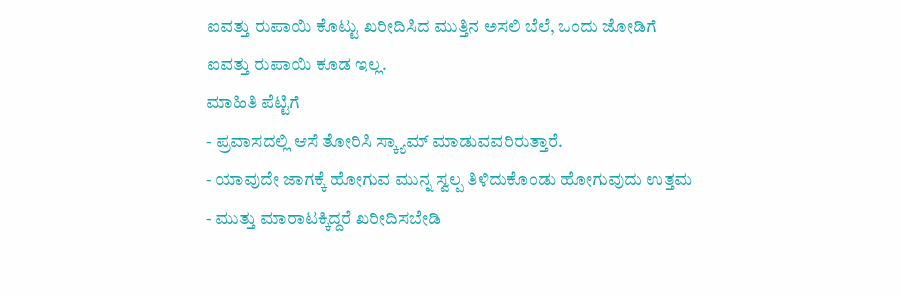ಐವತ್ತು ರುಪಾಯಿ ಕೊಟ್ಟು ಖರೀದಿಸಿದ ಮುತ್ತಿನ ಅಸಲಿ ಬೆಲೆ, ಒಂದು ಜೋಡಿಗೆ ಐವತ್ತು ರುಪಾಯಿ ಕೂಡ ಇಲ್ಲ.
ಮಾಹಿತಿ ಪೆಟ್ಟಿಗೆ
- ಪ್ರವಾಸದಲ್ಲಿ ಆಸೆ ತೋರಿಸಿ ಸ್ಕ್ಯಾಮ್ ಮಾಡುವವರಿರುತ್ತಾರೆ.
- ಯಾವುದೇ ಜಾಗಕ್ಕೆ ಹೋಗುವ ಮುನ್ನ ಸ್ವಲ್ಪ ತಿಳಿದುಕೊಂಡು ಹೋಗುವುದು ಉತ್ತಮ
- ಮುತ್ತು ಮಾರಾಟಕ್ಕಿದ್ದರೆ ಖರೀದಿಸಬೇಡಿ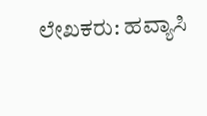ಲೇಖಕರು: ಹವ್ಯಾಸಿ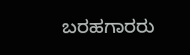ಬರಹಗಾರರು